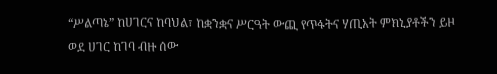“ሥልጣኔ” ከሀገርና ከባህል፣ ከቋንቋና ሥርዓት ውጪ የጥፋትና ሃጢአት ምክኒያቶችን ይዞ ወደ ሀገር ከገባ ብዙ ሰው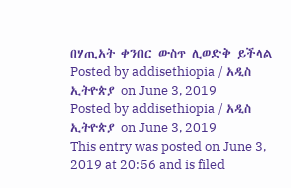በሃጢአት ቀንበር ውስጥ ሊወድቅ ይችላል
Posted by addisethiopia / አዲስ ኢትዮጵያ on June 3, 2019
Posted by addisethiopia / አዲስ ኢትዮጵያ on June 3, 2019
This entry was posted on June 3, 2019 at 20:56 and is filed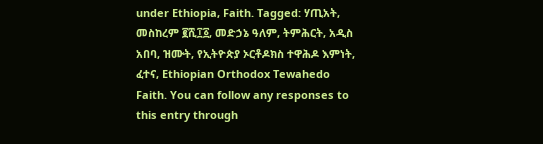under Ethiopia, Faith. Tagged: ሃጢአት, መስከረም ፪ሺ፲፩, መድኃኔ ዓለም, ትምሕርት, አዲስ አበባ, ዝሙት, የኢትዮጵያ ኦርቶዶክስ ተዋሕዶ እምነት, ፈተና, Ethiopian Orthodox Tewahedo Faith. You can follow any responses to this entry through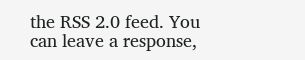the RSS 2.0 feed. You can leave a response,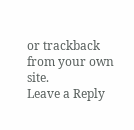or trackback from your own site.
Leave a Reply